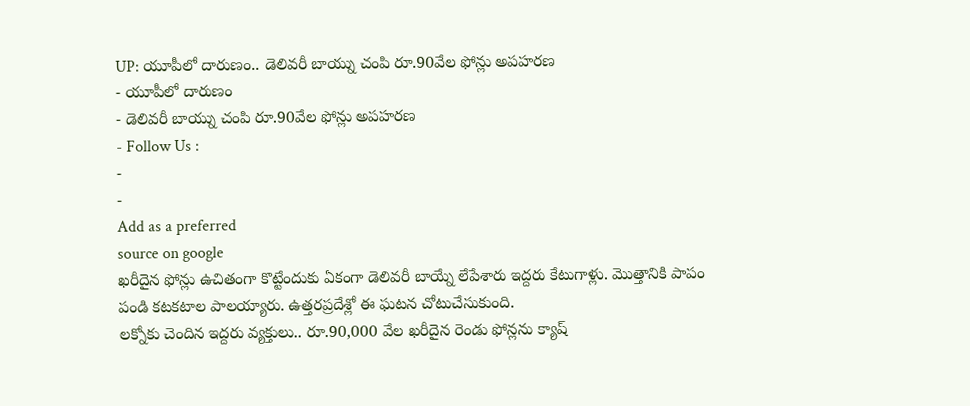UP: యూపీలో దారుణం.. డెలివరీ బాయ్ను చంపి రూ.90వేల ఫోన్లు అపహరణ
- యూపీలో దారుణం
- డెలివరీ బాయ్ను చంపి రూ.90వేల ఫోన్లు అపహరణ
- Follow Us :
-
-
Add as a preferred
source on google
ఖరీదైన ఫోన్లు ఉచితంగా కొట్టేందుకు ఏకంగా డెలివరీ బాయ్నే లేపేశారు ఇద్దరు కేటుగాళ్లు. మొత్తానికి పాపం పండి కటకటాల పాలయ్యారు. ఉత్తరప్రదేశ్లో ఈ ఘటన చోటుచేసుకుంది.
లక్నోకు చెందిన ఇద్దరు వ్యక్తులు.. రూ.90,000 వేల ఖరీదైన రెండు ఫోన్లను క్యాష్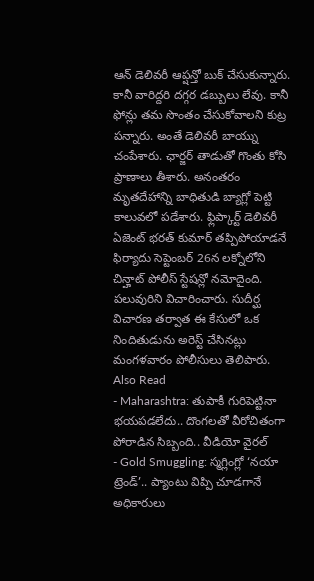ఆన్ డెలివరీ ఆప్షన్తో బుక్ చేసుకున్నారు. కానీ వారిద్దరి దగ్గర డబ్బులు లేవు. కానీ ఫోన్లు తమ సొంతం చేసుకోవాలని కుట్ర పన్నారు. అంతే డెలివరీ బాయ్ను చంపేశారు. ఛార్జర్ తాడుతో గొంతు కోసి ప్రాణాలు తీశారు. అనంతరం మృతదేహాన్ని బాధితుడి బ్యాగ్లో పెట్టి కాలువలో పడేశారు. ఫ్లిప్కార్ట్ డెలివరీ ఏజెంట్ భరత్ కుమార్ తప్పిపోయాడనే ఫిర్యాదు సెప్టెంబర్ 26న లక్నోలోని చిన్హాట్ పోలీస్ స్టేషన్లో నమోదైంది. పలువురిని విచారించారు. సుదీర్ఘ విచారణ తర్వాత ఈ కేసులో ఒక నిందితుడును అరెస్ట్ చేసినట్లు మంగళవారం పోలీసులు తెలిపారు.
Also Read
- Maharashtra: తుపాకీ గురిపెట్టినా భయపడలేదు.. దొంగలతో వీరోచితంగా పోరాడిన సిబ్బంది.. వీడియో వైరల్
- Gold Smuggling: స్మగ్లింగ్లో ‘నయా ట్రెండ్’.. ప్యాంటు విప్పి చూడగానే అధికారులు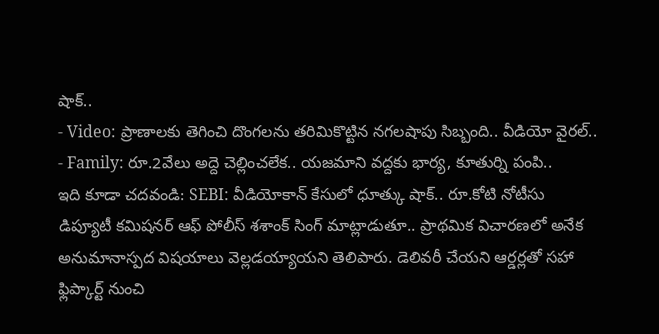షాక్..
- Video: ప్రాణాలకు తెగించి దొంగలను తరిమికొట్టిన నగలషాపు సిబ్బంది.. వీడియో వైరల్..
- Family: రూ.2వేలు అద్దె చెల్లించలేక.. యజమాని వద్దకు భార్య, కూతుర్ని పంపి..
ఇది కూడా చదవండి: SEBI: వీడియోకాన్ కేసులో ధూత్కు షాక్.. రూ.కోటి నోటీసు
డిప్యూటీ కమిషనర్ ఆఫ్ పోలీస్ శశాంక్ సింగ్ మాట్లాడుతూ.. ప్రాథమిక విచారణలో అనేక అనుమానాస్పద విషయాలు వెల్లడయ్యాయని తెలిపారు. డెలివరీ చేయని ఆర్డర్లతో సహా ఫ్లిప్కార్ట్ నుంచి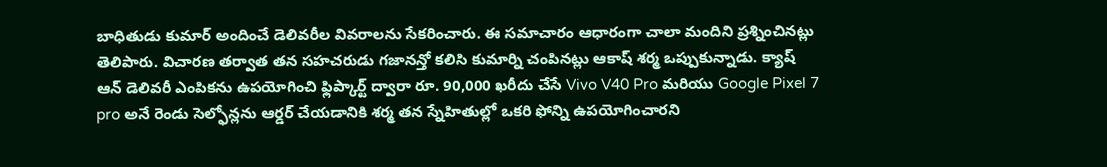బాధితుడు కుమార్ అందించే డెలివరీల వివరాలను సేకరించారు. ఈ సమాచారం ఆధారంగా చాలా మందిని ప్రశ్నించినట్లు తెలిపారు. విచారణ తర్వాత తన సహచరుడు గజానన్తో కలిసి కుమార్ని చంపినట్లు ఆకాష్ శర్మ ఒప్పుకున్నాడు. క్యాష్ ఆన్ డెలివరీ ఎంపికను ఉపయోగించి ఫ్లిప్కార్ట్ ద్వారా రూ. 90,000 ఖరీదు చేసే Vivo V40 Pro మరియు Google Pixel 7 pro అనే రెండు సెల్ఫోన్లను ఆర్డర్ చేయడానికి శర్మ తన స్నేహితుల్లో ఒకరి ఫోన్ని ఉపయోగించారని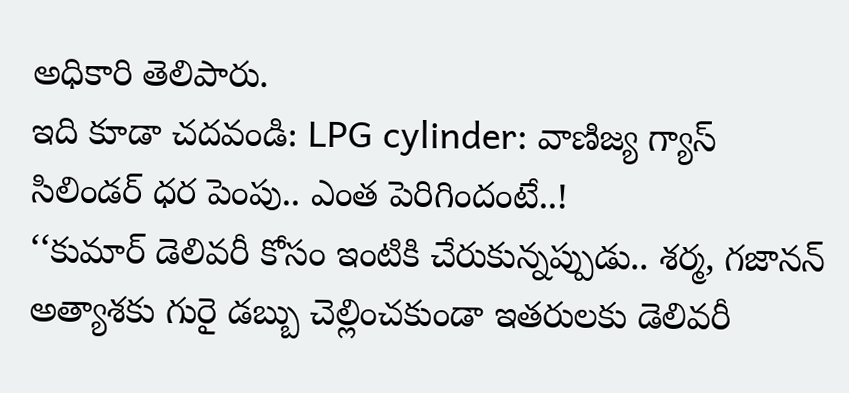అధికారి తెలిపారు.
ఇది కూడా చదవండి: LPG cylinder: వాణిజ్య గ్యాస్ సిలిండర్ ధర పెంపు.. ఎంత పెరిగిందంటే..!
‘‘కుమార్ డెలివరీ కోసం ఇంటికి చేరుకున్నప్పుడు.. శర్మ, గజానన్ అత్యాశకు గురై డబ్బు చెల్లించకుండా ఇతరులకు డెలివరీ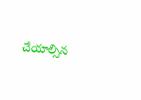చేయాల్సిన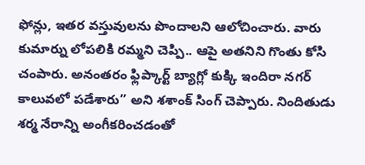ఫోన్లు, ఇతర వస్తువులను పొందాలని ఆలోచించారు. వారు కుమార్ను లోపలికి రమ్మని చెప్పి.. ఆపై అతనిని గొంతు కోసి చంపారు. అనంతరం ఫ్లిప్కార్ట్ బ్యాగ్లో కుక్కి ఇందిరా నగర్ కాలువలో పడేశారు’’ అని శశాంక్ సింగ్ చెప్పారు. నిందితుడు శర్మ నేరాన్ని అంగీకరించడంతో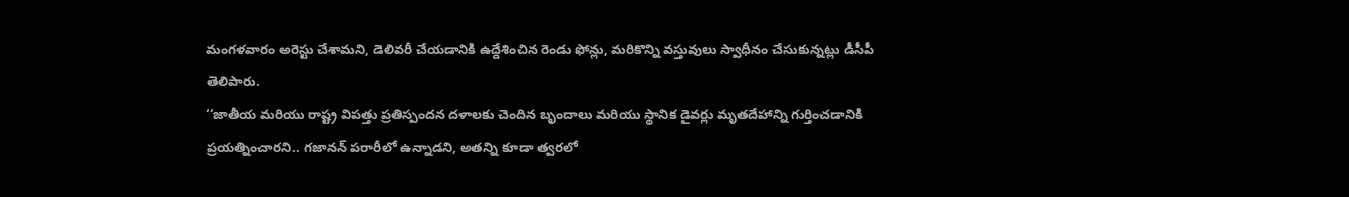మంగళవారం అరెస్టు చేశామని, డెలివరీ చేయడానికి ఉద్దేశించిన రెండు ఫోన్లు, మరికొన్ని వస్తువులు స్వాధీనం చేసుకున్నట్లు డీసీపీ తెలిపారు.
‘‘జాతీయ మరియు రాష్ట్ర విపత్తు ప్రతిస్పందన దళాలకు చెందిన బృందాలు మరియు స్థానిక డైవర్లు మృతదేహాన్ని గుర్తించడానికి ప్రయత్నించారని.. గజానన్ పరారీలో ఉన్నాడని, అతన్ని కూడా త్వరలో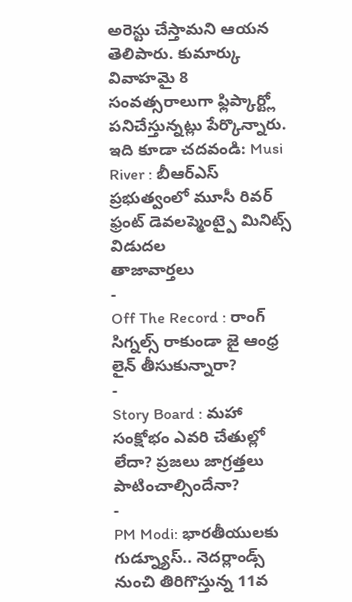అరెస్టు చేస్తామని ఆయన తెలిపారు. కుమార్కు వివాహమై 8 సంవత్సరాలుగా ఫ్లిప్కార్ట్లో పనిచేస్తున్నట్లు పేర్కొన్నారు.
ఇది కూడా చదవండి: Musi River : బీఆర్ఎస్ ప్రభుత్వంలో మూసీ రివర్ ఫ్రంట్ డెవలప్మెంట్పై మినిట్స్ విడుదల
తాజావార్తలు
-
Off The Record : రాంగ్ సిగ్నల్స్ రాకుండా జై ఆంధ్ర లైన్ తీసుకున్నారా?
-
Story Board : మహా సంక్షోభం ఎవరి చేతుల్లో లేదా? ప్రజలు జాగ్రత్తలు పాటించాల్సిందేనా?
-
PM Modi: భారతీయులకు గుడ్న్యూస్.. నెదర్లాండ్స్ నుంచి తిరిగొస్తున్న 11వ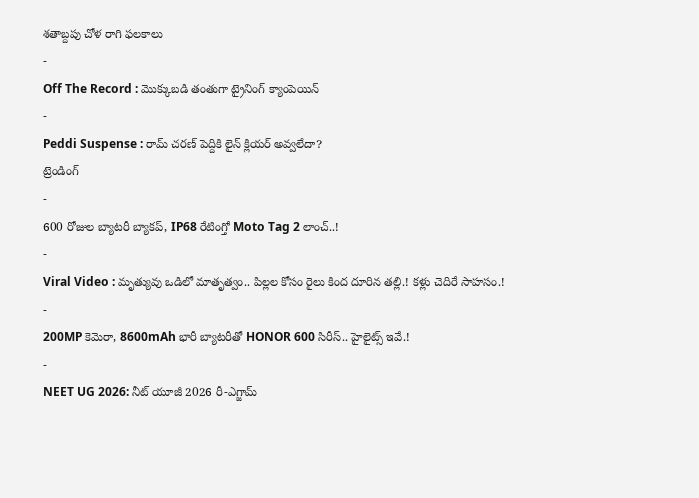శతాబ్దపు చోళ రాగి ఫలకాలు
-
Off The Record : మొక్కుబడి తంతుగా ట్రైనింగ్ క్యాంపెయిన్
-
Peddi Suspense : రామ్ చరణ్ పెద్దికి లైన్ క్లియర్ అవ్వలేదా?
ట్రెండింగ్
-
600 రోజుల బ్యాటరీ బ్యాకప్, IP68 రేటింగ్తో Moto Tag 2 లాంచ్..!
-
Viral Video : మృత్యువు ఒడిలో మాతృత్వం.. పిల్లల కోసం రైలు కింద దూరిన తల్లి.! కళ్లు చెదిరే సాహసం.!
-
200MP కెమెరా, 8600mAh భారీ బ్యాటరీతో HONOR 600 సిరీస్.. హైలైట్స్ ఇవే.!
-
NEET UG 2026: నీట్ యూజీ 2026 రీ-ఎగ్జామ్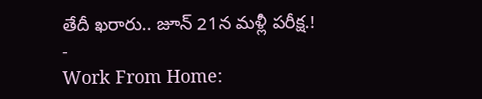తేదీ ఖరారు.. జూన్ 21న మళ్లీ పరీక్ష.!
-
Work From Home: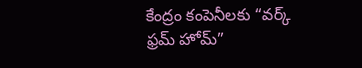కేంద్రం కంపెనీలకు “వర్క్ ఫ్రమ్ హోమ్”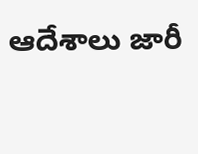ఆదేశాలు జారీ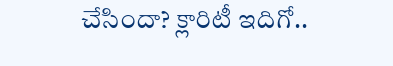చేసిందా? క్లారిటీ ఇదిగో..